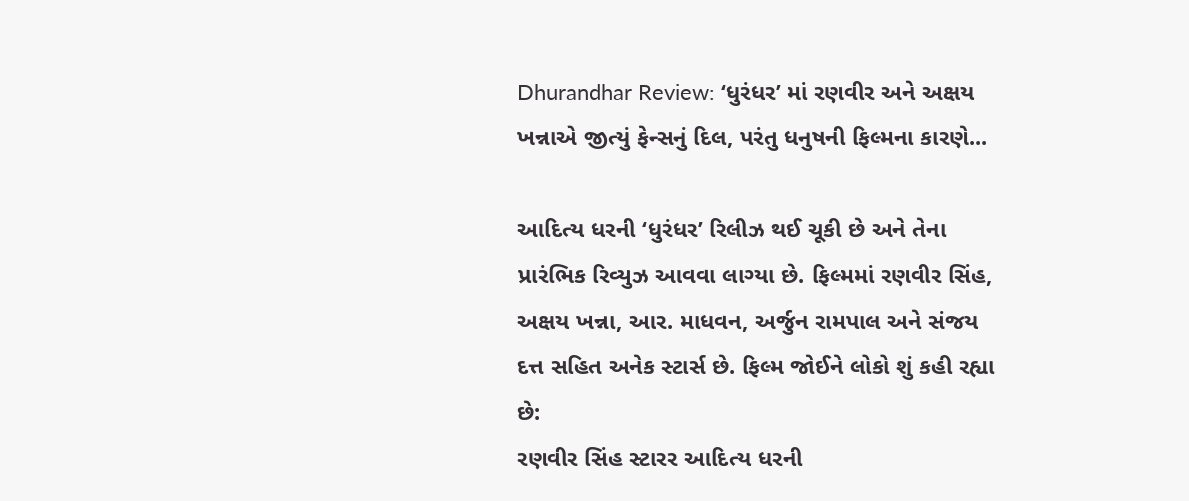Dhurandhar Review: ‘ધુરંધર’ માં રણવીર અને અક્ષય ખન્નાએ જીત્યું ફેન્સનું દિલ, પરંતુ ધનુષની ફિલ્મના કારણે...

આદિત્ય ધરની ‘ધુરંધર’ રિલીઝ થઈ ચૂકી છે અને તેના પ્રારંભિક રિવ્યુઝ આવવા લાગ્યા છે. ફિલ્મમાં રણવીર સિંહ, અક્ષય ખન્ના, આર. માધવન, અર્જુન રામપાલ અને સંજય દત્ત સહિત અનેક સ્ટાર્સ છે. ફિલ્મ જોઈને લોકો શું કહી રહ્યા છે:
રણવીર સિંહ સ્ટારર આદિત્ય ધરની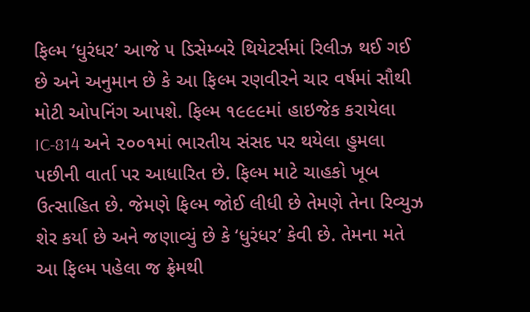ફિલ્મ ‘ધુરંધર’ આજે ૫ ડિસેમ્બરે થિયેટર્સમાં રિલીઝ થઈ ગઈ છે અને અનુમાન છે કે આ ફિલ્મ રણવીરને ચાર વર્ષમાં સૌથી મોટી ઓપનિંગ આપશે. ફિલ્મ ૧૯૯૯માં હાઇજેક કરાયેલા IC-814 અને ૨૦૦૧માં ભારતીય સંસદ પર થયેલા હુમલા પછીની વાર્તા પર આધારિત છે. ફિલ્મ માટે ચાહકો ખૂબ ઉત્સાહિત છે. જેમણે ફિલ્મ જોઈ લીધી છે તેમણે તેના રિવ્યુઝ શેર કર્યા છે અને જણાવ્યું છે કે ‘ધુરંધર’ કેવી છે. તેમના મતે આ ફિલ્મ પહેલા જ ફ્રેમથી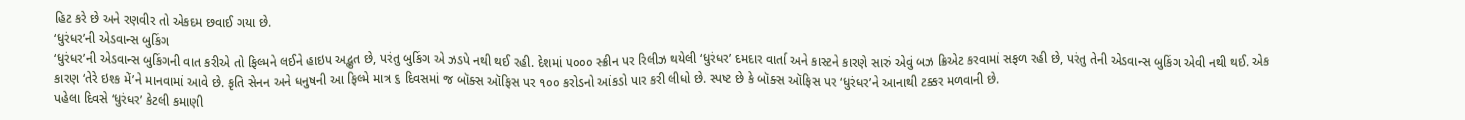હિટ કરે છે અને રણવીર તો એકદમ છવાઈ ગયા છે.
‘ધુરંધર’ની એડવાન્સ બુકિંગ
‘ધુરંધર’ની એડવાન્સ બુકિંગની વાત કરીએ તો ફિલ્મને લઈને હાઇપ અદ્ભુત છે, પરંતુ બુકિંગ એ ઝડપે નથી થઈ રહી. દેશમાં ૫૦૦૦ સ્ક્રીન પર રિલીઝ થયેલી ‘ધુરંધર’ દમદાર વાર્તા અને કાસ્ટને કારણે સારું એવું બઝ ક્રિએટ કરવામાં સફળ રહી છે, પરંતુ તેની એડવાન્સ બુકિંગ એવી નથી થઈ. એક કારણ ‘તેરે ઇશ્ક મેં’ને માનવામાં આવે છે. કૃતિ સેનન અને ધનુષની આ ફિલ્મે માત્ર ૬ દિવસમાં જ બૉક્સ ઑફિસ પર ૧૦૦ કરોડનો આંકડો પાર કરી લીધો છે. સ્પષ્ટ છે કે બૉક્સ ઑફિસ પર ‘ધુરંધર’ને આનાથી ટક્કર મળવાની છે.
પહેલા દિવસે ‘ધુરંધર’ કેટલી કમાણી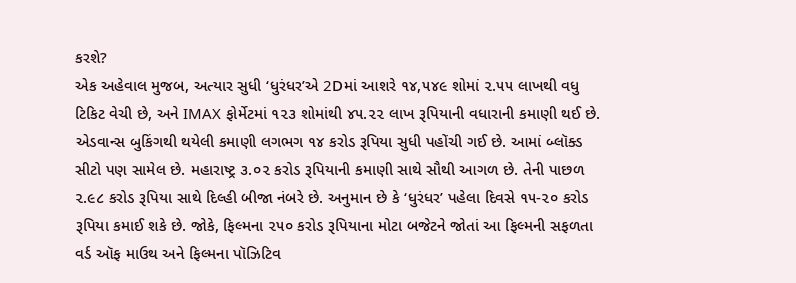કરશે?
એક અહેવાલ મુજબ, અત્યાર સુધી ‘ધુરંધર’એ 2Dમાં આશરે ૧૪,૫૪૯ શોમાં ૨.૫૫ લાખથી વધુ ટિકિટ વેચી છે, અને IMAX ફોર્મેટમાં ૧૨૩ શોમાંથી ૪૫.૨૨ લાખ રૂપિયાની વધારાની કમાણી થઈ છે. એડવાન્સ બુકિંગથી થયેલી કમાણી લગભગ ૧૪ કરોડ રૂપિયા સુધી પહોંચી ગઈ છે. આમાં બ્લૉક્ડ સીટો પણ સામેલ છે. મહારાષ્ટ્ર ૩.૦૨ કરોડ રૂપિયાની કમાણી સાથે સૌથી આગળ છે. તેની પાછળ ૨.૯૮ કરોડ રૂપિયા સાથે દિલ્હી બીજા નંબરે છે. અનુમાન છે કે ‘ધુરંધર’ પહેલા દિવસે ૧૫-૨૦ કરોડ રૂપિયા કમાઈ શકે છે. જોકે, ફિલ્મના ૨૫૦ કરોડ રૂપિયાના મોટા બજેટને જોતાં આ ફિલ્મની સફળતા વર્ડ ઑફ માઉથ અને ફિલ્મના પૉઝિટિવ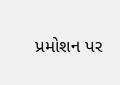પ્રમોશન પર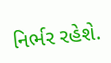નિર્ભર રહેશે.